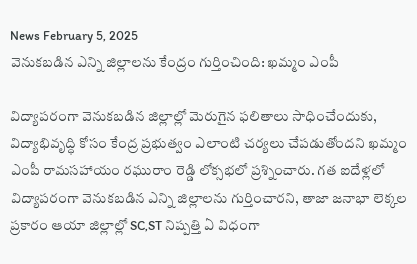News February 5, 2025
వెనుకబడిన ఎన్ని జిల్లాలను కేంద్రం గుర్తించింది: ఖమ్మం ఎంపీ

విద్యాపరంగా వెనుకబడిన జిల్లాల్లో మెరుగైన ఫలితాలు సాధించేందుకు, విద్యాభివృద్ధి కోసం కేంద్ర ప్రభుత్వం ఎలాంటి చర్యలు చేపడుతోందని ఖమ్మం ఎంపీ రామసహాయం రఘురాం రెడ్డి లోక్సభలో ప్రశ్నించారు. గత ఐదేళ్లలో విద్యాపరంగా వెనుకబడిన ఎన్ని జిల్లాలను గుర్తించారని, తాజా జనాభా లెక్కల ప్రకారం ఆయా జిల్లాల్లో SC,ST నిష్పత్తి ఏ విధంగా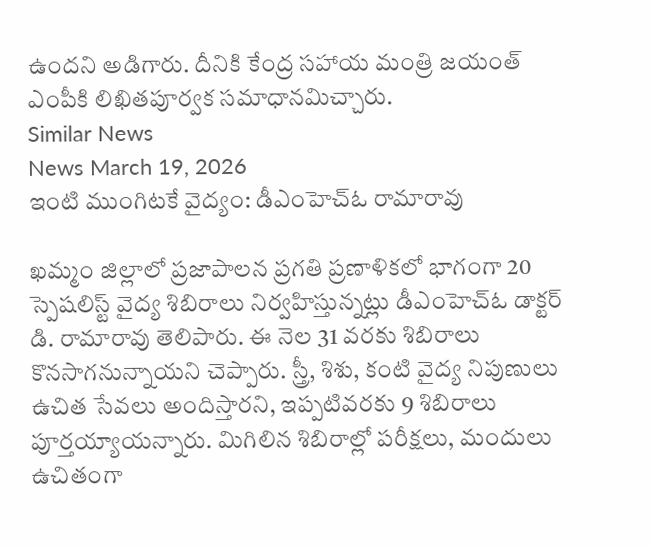ఉందని అడిగారు. దీనికి కేంద్ర సహాయ మంత్రి జయంత్ ఎంపీకి లిఖితపూర్వక సమాధానమిచ్చారు.
Similar News
News March 19, 2026
ఇంటి ముంగిటకే వైద్యం: డీఎంహెచ్ఓ రామారావు

ఖమ్మం జిల్లాలో ప్రజాపాలన ప్రగతి ప్రణాళికలో భాగంగా 20 స్పెషలిస్ట్ వైద్య శిబిరాలు నిర్వహిస్తున్నట్లు డీఎంహెచ్ఓ డాక్టర్ డి. రామారావు తెలిపారు. ఈ నెల 31 వరకు శిబిరాలు కొనసాగనున్నాయని చెప్పారు. స్త్రీ, శిశు, కంటి వైద్య నిపుణులు ఉచిత సేవలు అందిస్తారని, ఇప్పటివరకు 9 శిబిరాలు పూర్తయ్యాయన్నారు. మిగిలిన శిబిరాల్లో పరీక్షలు, మందులు ఉచితంగా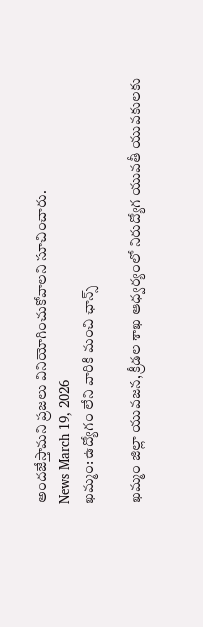అందజేస్తామని ప్రజలు వినియోగించుకోవాలని సూచించారు.
News March 19, 2026
ఖమ్మం: ఉద్యోగం లేని వారికి మంచి ఛాన్స్

ఖమ్మం జిల్లా యువజన, క్రీడల శాఖ ఆధ్వర్యంలో నిరుద్యోగ యువతీ యువకులకు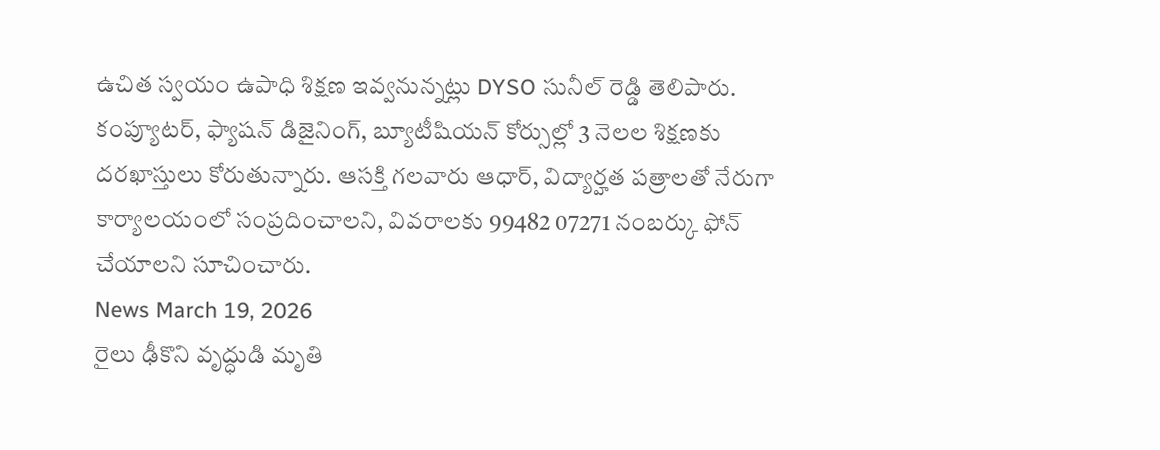ఉచిత స్వయం ఉపాధి శిక్షణ ఇవ్వనున్నట్లు DYSO సునీల్ రెడ్డి తెలిపారు. కంప్యూటర్, ఫ్యాషన్ డిజైనింగ్, బ్యూటీషియన్ కోర్సుల్లో 3 నెలల శిక్షణకు దరఖాస్తులు కోరుతున్నారు. ఆసక్తి గలవారు ఆధార్, విద్యార్హత పత్రాలతో నేరుగా కార్యాలయంలో సంప్రదించాలని, వివరాలకు 99482 07271 నంబర్కు ఫోన్ చేయాలని సూచించారు.
News March 19, 2026
రైలు ఢీకొని వృద్ధుడి మృతి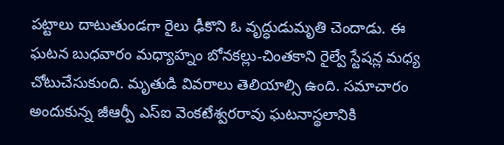పట్టాలు దాటుతుండగా రైలు ఢీకొని ఓ వృద్ధుడుమృతి చెందాడు. ఈ ఘటన బుధవారం మధ్యాహ్నం బోనకల్లు-చింతకాని రైల్వే స్టేషన్ల మధ్య చోటుచేసుకుంది. మృతుడి వివరాలు తెలియాల్సి ఉంది. సమాచారం అందుకున్న జీఆర్పీ ఎస్ఐ వెంకటేశ్వరరావు ఘటనాస్థలానికి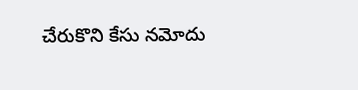చేరుకొని కేసు నమోదు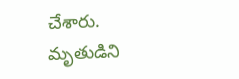చేశారు. మృతుడిని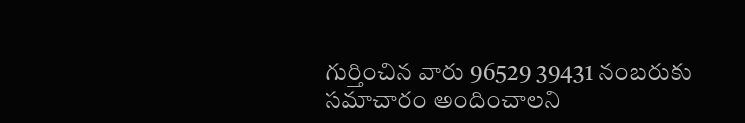గుర్తించిన వారు 96529 39431 నంబరుకు సమాచారం అందించాలని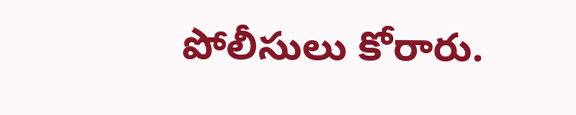పోలీసులు కోరారు.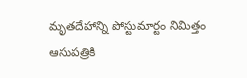మృతదేహాన్ని పోస్టుమార్టం నిమిత్తం ఆసుపత్రికి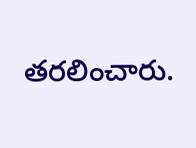తరలించారు.